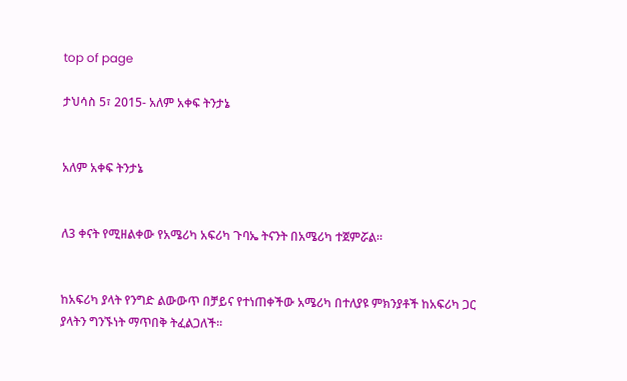top of page

ታህሳስ 5፣ 2015- አለም አቀፍ ትንታኔ


አለም አቀፍ ትንታኔ


ለ3 ቀናት የሚዘልቀው የአሜሪካ አፍሪካ ጉባኤ ትናንት በአሜሪካ ተጀምሯል፡፡


ከአፍሪካ ያላት የንግድ ልውውጥ በቻይና የተነጠቀችው አሜሪካ በተለያዩ ምክንያቶች ከአፍሪካ ጋር ያላትን ግንኙነት ማጥበቅ ትፈልጋለች፡፡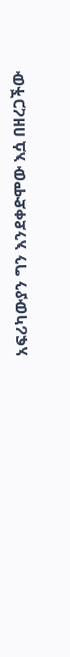አፍሪካውያን ግን እንደቀድሞው እሷ በዘረጋችው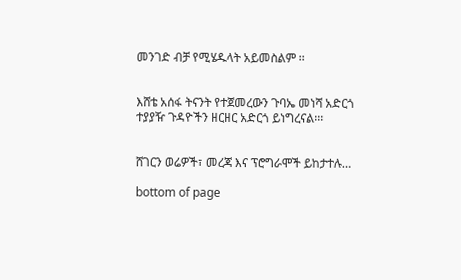መንገድ ብቻ የሚሄዱላት አይመስልም ፡፡


እሸቴ አሰፋ ትናንት የተጀመረውን ጉባኤ መነሻ አድርጎ ተያያዥ ጉዳዮችን ዘርዘር አድርጎ ይነግረናል፡፡፡


ሸገርን ወሬዎች፣ መረጃ እና ፕሮግራሞች ይከታተሉ…

bottom of page